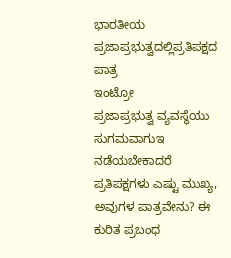ಭಾರತೀಯ ಪ್ರಜಾಪ್ರಭುತ್ವದಲ್ಲಿಪ್ರತಿಪಕ್ಷದ ಪಾತ್ರ
ಇಂಟ್ರೋ
ಪ್ರಜಾಪ್ರಭುತ್ವ ವ್ಯವಸ್ಥೆಯು ಸುಗಮವಾಗುಇ ನಡೆಯಬೇಕಾದರೆ ಪ್ರತಿಪಕ್ಷಗಳು ಎಷ್ಟು ಮುಖ್ಯ, ಅವುಗಳ ಪಾತ್ರವೇನು? ಈ ಕುರಿತ ಪ್ರಬಂಧ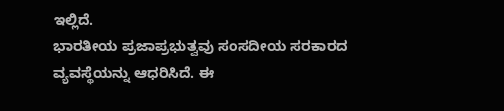ಇಲ್ಲಿದೆ.
ಭಾರತೀಯ ಪ್ರಜಾಪ್ರಭುತ್ವವು ಸಂಸದೀಯ ಸರಕಾರದ ವ್ಯವಸ್ಥೆಯನ್ನು ಆಧರಿಸಿದೆ. ಈ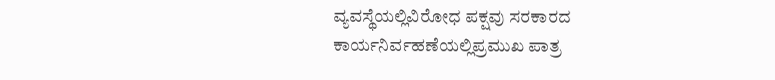ವ್ಯವಸ್ಥೆಯಲ್ಲಿವಿರೋಧ ಪಕ್ಷವು ಸರಕಾರದ ಕಾರ್ಯನಿರ್ವಹಣೆಯಲ್ಲಿಪ್ರಮುಖ ಪಾತ್ರ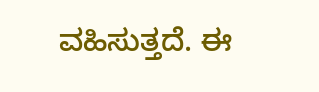ವಹಿಸುತ್ತದೆ. ಈ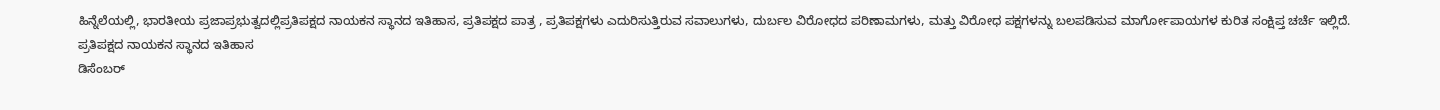ಹಿನ್ನೆಲೆಯಲ್ಲಿ, ಭಾರತೀಯ ಪ್ರಜಾಪ್ರಭುತ್ವದಲ್ಲಿಪ್ರತಿಪಕ್ಷದ ನಾಯಕನ ಸ್ಥಾನದ ಇತಿಹಾಸ, ಪ್ರತಿಪಕ್ಷದ ಪಾತ್ರ , ಪ್ರತಿಪಕ್ಷಗಳು ಎದುರಿಸುತ್ತಿರುವ ಸವಾಲುಗಳು, ದುರ್ಬಲ ವಿರೋಧದ ಪರಿಣಾಮಗಳು, ಮತ್ತು ವಿರೋಧ ಪಕ್ಷಗಳನ್ನು ಬಲಪಡಿಸುವ ಮಾರ್ಗೋಪಾಯಗಳ ಕುರಿತ ಸಂಕ್ಷಿಪ್ತ ಚರ್ಚೆ ಇಲ್ಲಿದೆ.
ಪ್ರತಿಪಕ್ಷದ ನಾಯಕನ ಸ್ಥಾನದ ಇತಿಹಾಸ
ಡಿಸೆಂಬರ್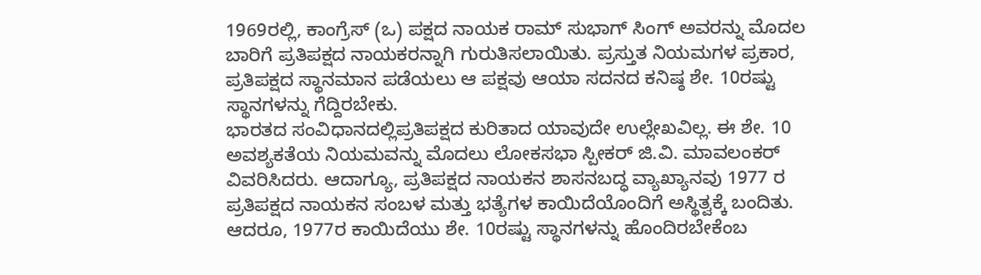1969ರಲ್ಲಿ, ಕಾಂಗ್ರೆಸ್ (ಒ) ಪಕ್ಷದ ನಾಯಕ ರಾಮ್ ಸುಭಾಗ್ ಸಿಂಗ್ ಅವರನ್ನು ಮೊದಲ ಬಾರಿಗೆ ಪ್ರತಿಪಕ್ಷದ ನಾಯಕರನ್ನಾಗಿ ಗುರುತಿಸಲಾಯಿತು. ಪ್ರಸ್ತುತ ನಿಯಮಗಳ ಪ್ರಕಾರ, ಪ್ರತಿಪಕ್ಷದ ಸ್ಥಾನಮಾನ ಪಡೆಯಲು ಆ ಪಕ್ಷವು ಆಯಾ ಸದನದ ಕನಿಷ್ಠ ಶೇ. 10ರಷ್ಟು ಸ್ಥಾನಗಳನ್ನು ಗೆದ್ದಿರಬೇಕು.
ಭಾರತದ ಸಂವಿಧಾನದಲ್ಲಿಪ್ರತಿಪಕ್ಷದ ಕುರಿತಾದ ಯಾವುದೇ ಉಲ್ಲೇಖವಿಲ್ಲ. ಈ ಶೇ. 10 ಅವಶ್ಯಕತೆಯ ನಿಯಮವನ್ನು ಮೊದಲು ಲೋಕಸಭಾ ಸ್ಪೀಕರ್ ಜಿ.ವಿ. ಮಾವಲಂಕರ್ ವಿವರಿಸಿದರು. ಆದಾಗ್ಯೂ, ಪ್ರತಿಪಕ್ಷದ ನಾಯಕನ ಶಾಸನಬದ್ಧ ವ್ಯಾಖ್ಯಾನವು 1977 ರ ಪ್ರತಿಪಕ್ಷದ ನಾಯಕನ ಸಂಬಳ ಮತ್ತು ಭತ್ಯೆಗಳ ಕಾಯಿದೆಯೊಂದಿಗೆ ಅಸ್ಥಿತ್ವಕ್ಕೆ ಬಂದಿತು. ಆದರೂ, 1977ರ ಕಾಯಿದೆಯು ಶೇ. 10ರಷ್ಟು ಸ್ಥಾನಗಳನ್ನು ಹೊಂದಿರಬೇಕೆಂಬ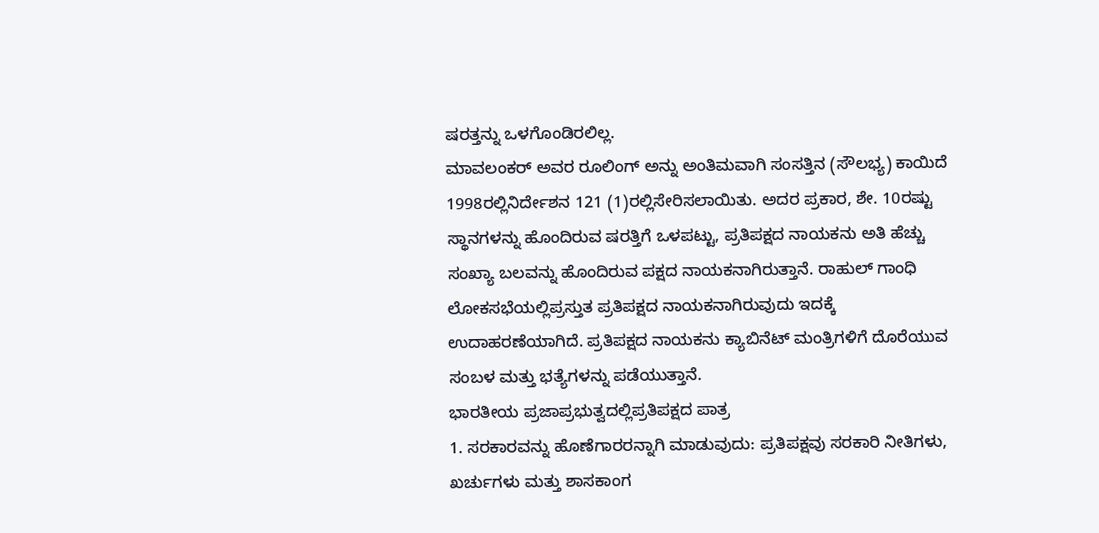ಷರತ್ತನ್ನು ಒಳಗೊಂಡಿರಲಿಲ್ಲ.
ಮಾವಲಂಕರ್ ಅವರ ರೂಲಿಂಗ್ ಅನ್ನು ಅಂತಿಮವಾಗಿ ಸಂಸತ್ತಿನ (ಸೌಲಭ್ಯ) ಕಾಯಿದೆ 1998ರಲ್ಲಿನಿರ್ದೇಶನ 121 (1)ರಲ್ಲಿಸೇರಿಸಲಾಯಿತು. ಅದರ ಪ್ರಕಾರ, ಶೇ. 10ರಷ್ಟು ಸ್ಥಾನಗಳನ್ನು ಹೊಂದಿರುವ ಷರತ್ತಿಗೆ ಒಳಪಟ್ಟು, ಪ್ರತಿಪಕ್ಷದ ನಾಯಕನು ಅತಿ ಹೆಚ್ಚು ಸಂಖ್ಯಾ ಬಲವನ್ನು ಹೊಂದಿರುವ ಪಕ್ಷದ ನಾಯಕನಾಗಿರುತ್ತಾನೆ. ರಾಹುಲ್ ಗಾಂಧಿ ಲೋಕಸಭೆಯಲ್ಲಿಪ್ರಸ್ತುತ ಪ್ರತಿಪಕ್ಷದ ನಾಯಕನಾಗಿರುವುದು ಇದಕ್ಕೆ ಉದಾಹರಣೆಯಾಗಿದೆ. ಪ್ರತಿಪಕ್ಷದ ನಾಯಕನು ಕ್ಯಾಬಿನೆಟ್ ಮಂತ್ರಿಗಳಿಗೆ ದೊರೆಯುವ ಸಂಬಳ ಮತ್ತು ಭತ್ಯೆಗಳನ್ನು ಪಡೆಯುತ್ತಾನೆ.
ಭಾರತೀಯ ಪ್ರಜಾಪ್ರಭುತ್ವದಲ್ಲಿಪ್ರತಿಪಕ್ಷದ ಪಾತ್ರ
1. ಸರಕಾರವನ್ನು ಹೊಣೆಗಾರರನ್ನಾಗಿ ಮಾಡುವುದು: ಪ್ರತಿಪಕ್ಷವು ಸರಕಾರಿ ನೀತಿಗಳು, ಖರ್ಚುಗಳು ಮತ್ತು ಶಾಸಕಾಂಗ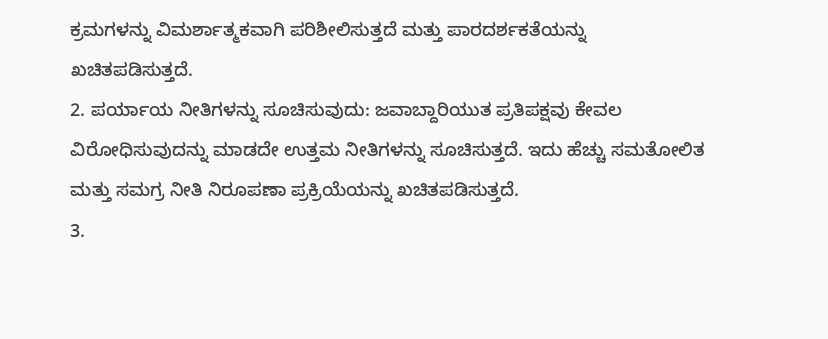ಕ್ರಮಗಳನ್ನು ವಿಮರ್ಶಾತ್ಮಕವಾಗಿ ಪರಿಶೀಲಿಸುತ್ತದೆ ಮತ್ತು ಪಾರದರ್ಶಕತೆಯನ್ನು ಖಚಿತಪಡಿಸುತ್ತದೆ.
2. ಪರ್ಯಾಯ ನೀತಿಗಳನ್ನು ಸೂಚಿಸುವುದು: ಜವಾಬ್ದಾರಿಯುತ ಪ್ರತಿಪಕ್ಷವು ಕೇವಲ ವಿರೋಧಿಸುವುದನ್ನು ಮಾಡದೇ ಉತ್ತಮ ನೀತಿಗಳನ್ನು ಸೂಚಿಸುತ್ತದೆ. ಇದು ಹೆಚ್ಚು ಸಮತೋಲಿತ ಮತ್ತು ಸಮಗ್ರ ನೀತಿ ನಿರೂಪಣಾ ಪ್ರಕ್ರಿಯೆಯನ್ನು ಖಚಿತಪಡಿಸುತ್ತದೆ.
3.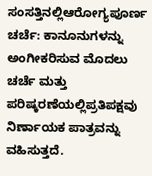ಸಂಸತ್ತಿನಲ್ಲಿಆರೋಗ್ಯಪೂರ್ಣ ಚರ್ಚೆ: ಕಾನೂನುಗಳನ್ನು ಅಂಗೀಕರಿಸುವ ಮೊದಲು ಚರ್ಚೆ ಮತ್ತು ಪರಿಷ್ಕರಣೆಯಲ್ಲಿಪ್ರತಿಪಕ್ಷವು ನಿರ್ಣಾಯಕ ಪಾತ್ರವನ್ನು ವಹಿಸುತ್ತದೆ.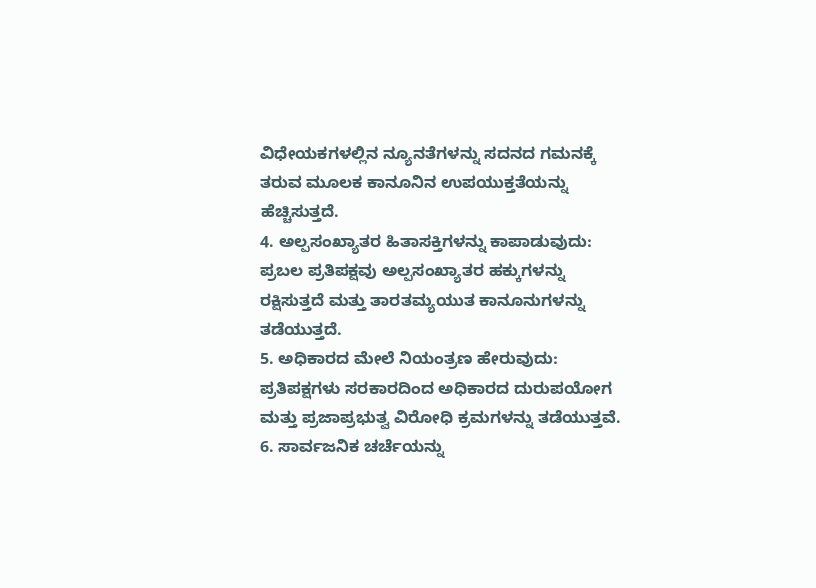ವಿಧೇಯಕಗಳಲ್ಲಿನ ನ್ಯೂನತೆಗಳನ್ನು ಸದನದ ಗಮನಕ್ಕೆ ತರುವ ಮೂಲಕ ಕಾನೂನಿನ ಉಪಯುಕ್ತತೆಯನ್ನು ಹೆಚ್ಚಿಸುತ್ತದೆ.
4. ಅಲ್ಪಸಂಖ್ಯಾತರ ಹಿತಾಸಕ್ತಿಗಳನ್ನು ಕಾಪಾಡುವುದು: ಪ್ರಬಲ ಪ್ರತಿಪಕ್ಷವು ಅಲ್ಪಸಂಖ್ಯಾತರ ಹಕ್ಕುಗಳನ್ನು ರಕ್ಷಿಸುತ್ತದೆ ಮತ್ತು ತಾರತಮ್ಯಯುತ ಕಾನೂನುಗಳನ್ನು ತಡೆಯುತ್ತದೆ.
5. ಅಧಿಕಾರದ ಮೇಲೆ ನಿಯಂತ್ರಣ ಹೇರುವುದು: ಪ್ರತಿಪಕ್ಷಗಳು ಸರಕಾರದಿಂದ ಅಧಿಕಾರದ ದುರುಪಯೋಗ ಮತ್ತು ಪ್ರಜಾಪ್ರಭುತ್ವ ವಿರೋಧಿ ಕ್ರಮಗಳನ್ನು ತಡೆಯುತ್ತವೆ.
6. ಸಾರ್ವಜನಿಕ ಚರ್ಚೆಯನ್ನು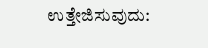ಉತ್ತೇಜಿಸುವುದು: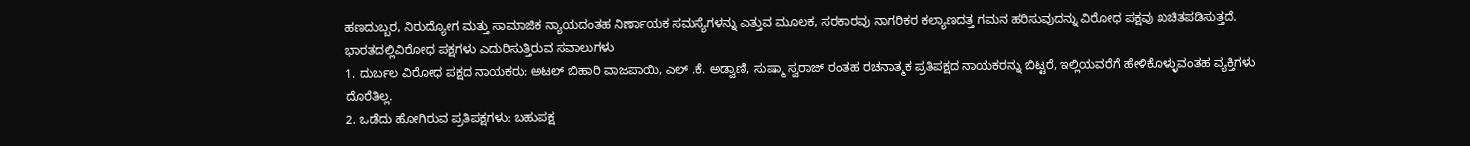ಹಣದುಬ್ಬರ, ನಿರುದ್ಯೋಗ ಮತ್ತು ಸಾಮಾಜಿಕ ನ್ಯಾಯದಂತಹ ನಿರ್ಣಾಯಕ ಸಮಸ್ಯೆಗಳನ್ನು ಎತ್ತುವ ಮೂಲಕ, ಸರಕಾರವು ನಾಗರಿಕರ ಕಲ್ಯಾಣದತ್ತ ಗಮನ ಹರಿಸುವುದನ್ನು ವಿರೋಧ ಪಕ್ಷವು ಖಚಿತಪಡಿಸುತ್ತದೆ.
ಭಾರತದಲ್ಲಿವಿರೋಧ ಪಕ್ಷಗಳು ಎದುರಿಸುತ್ತಿರುವ ಸವಾಲುಗಳು
1. ದುರ್ಬಲ ವಿರೋಧ ಪಕ್ಷದ ನಾಯಕರು: ಅಟಲ್ ಬಿಹಾರಿ ವಾಜಪಾಯಿ, ಎಲ್ .ಕೆ. ಅಡ್ವಾಣಿ, ಸುಷ್ಮಾ ಸ್ವರಾಜ್ ರಂತಹ ರಚನಾತ್ಮಕ ಪ್ರತಿಪಕ್ಷದ ನಾಯಕರನ್ನು ಬಿಟ್ಟರೆ, ಇಲ್ಲಿಯವರೆಗೆ ಹೇಳಿಕೊಳ್ಳುವಂತಹ ವ್ಯಕ್ತಿಗಳು ದೊರೆತಿಲ್ಲ.
2. ಒಡೆದು ಹೋಗಿರುವ ಪ್ರತಿಪಕ್ಷಗಳು: ಬಹುಪಕ್ಷ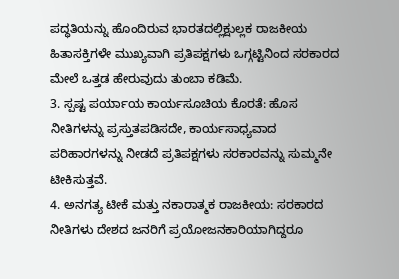ಪದ್ಧತಿಯನ್ನು ಹೊಂದಿರುವ ಭಾರತದಲ್ಲಿಕ್ಷುಲ್ಲಕ ರಾಜಕೀಯ ಹಿತಾಸಕ್ತಿಗಳೇ ಮುಖ್ಯವಾಗಿ ಪ್ರತಿಪಕ್ಷಗಳು ಒಗ್ಗಟ್ಟಿನಿಂದ ಸರಕಾರದ ಮೇಲೆ ಒತ್ತಡ ಹೇರುವುದು ತುಂಬಾ ಕಡಿಮೆ.
3. ಸ್ಪಷ್ಟ ಪರ್ಯಾಯ ಕಾರ್ಯಸೂಚಿಯ ಕೊರತೆ: ಹೊಸ ನೀತಿಗಳನ್ನು ಪ್ರಸ್ತುತಪಡಿಸದೇ, ಕಾರ್ಯಸಾಧ್ಯವಾದ ಪರಿಹಾರಗಳನ್ನು ನೀಡದೆ ಪ್ರತಿಪಕ್ಷಗಳು ಸರಕಾರವನ್ನು ಸುಮ್ಮನೇ ಟೀಕಿಸುತ್ತವೆ.
4. ಅನಗತ್ಯ ಟೀಕೆ ಮತ್ತು ನಕಾರಾತ್ಮಕ ರಾಜಕೀಯ: ಸರಕಾರದ ನೀತಿಗಳು ದೇಶದ ಜನರಿಗೆ ಪ್ರಯೋಜನಕಾರಿಯಾಗಿದ್ದರೂ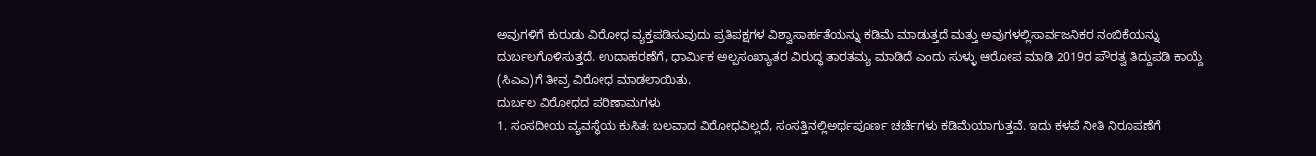ಅವುಗಳಿಗೆ ಕುರುಡು ವಿರೋಧ ವ್ಯಕ್ತಪಡಿಸುವುದು ಪ್ರತಿಪಕ್ಷಗಳ ವಿಶ್ವಾಸಾರ್ಹತೆಯನ್ನು ಕಡಿಮೆ ಮಾಡುತ್ತದೆ ಮತ್ತು ಅವುಗಳಲ್ಲಿಸಾರ್ವಜನಿಕರ ನಂಬಿಕೆಯನ್ನು ದುರ್ಬಲಗೊಳಿಸುತ್ತದೆ. ಉದಾಹರಣೆಗೆ, ಧಾರ್ಮಿಕ ಅಲ್ಪಸಂಖ್ಯಾತರ ವಿರುದ್ಧ ತಾರತಮ್ಯ ಮಾಡಿದೆ ಎಂದು ಸುಳ್ಳು ಆರೋಪ ಮಾಡಿ 2019ರ ಪೌರತ್ವ ತಿದ್ದುಪಡಿ ಕಾಯ್ದೆ (ಸಿಎಎ)ಗೆ ತೀವ್ರ ವಿರೋಧ ಮಾಡಲಾಯಿತು.
ದುರ್ಬಲ ವಿರೋಧದ ಪರಿಣಾಮಗಳು
1. ಸಂಸದೀಯ ವ್ಯವಸ್ಥೆಯ ಕುಸಿತ: ಬಲವಾದ ವಿರೋಧವಿಲ್ಲದೆ, ಸಂಸತ್ತಿನಲ್ಲಿಅರ್ಥಪೂರ್ಣ ಚರ್ಚೆಗಳು ಕಡಿಮೆಯಾಗುತ್ತವೆ. ಇದು ಕಳಪೆ ನೀತಿ ನಿರೂಪಣೆಗೆ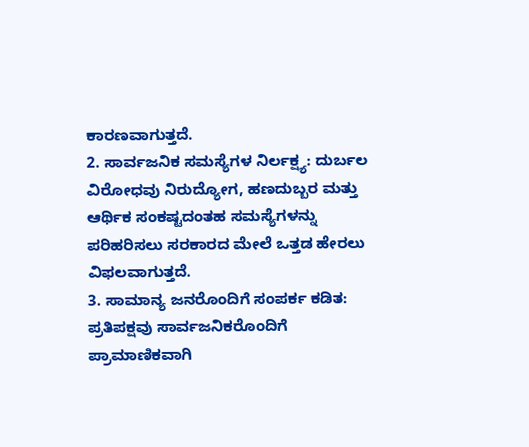ಕಾರಣವಾಗುತ್ತದೆ.
2. ಸಾರ್ವಜನಿಕ ಸಮಸ್ಯೆಗಳ ನಿರ್ಲಕ್ಷ್ಯ: ದುರ್ಬಲ ವಿರೋಧವು ನಿರುದ್ಯೋಗ, ಹಣದುಬ್ಬರ ಮತ್ತು ಆರ್ಥಿಕ ಸಂಕಷ್ಟದಂತಹ ಸಮಸ್ಯೆಗಳನ್ನು ಪರಿಹರಿಸಲು ಸರಕಾರದ ಮೇಲೆ ಒತ್ತಡ ಹೇರಲು ವಿಫಲವಾಗುತ್ತದೆ.
3. ಸಾಮಾನ್ಯ ಜನರೊಂದಿಗೆ ಸಂಪರ್ಕ ಕಡಿತ: ಪ್ರತಿಪಕ್ಷವು ಸಾರ್ವಜನಿಕರೊಂದಿಗೆ ಪ್ರಾಮಾಣಿಕವಾಗಿ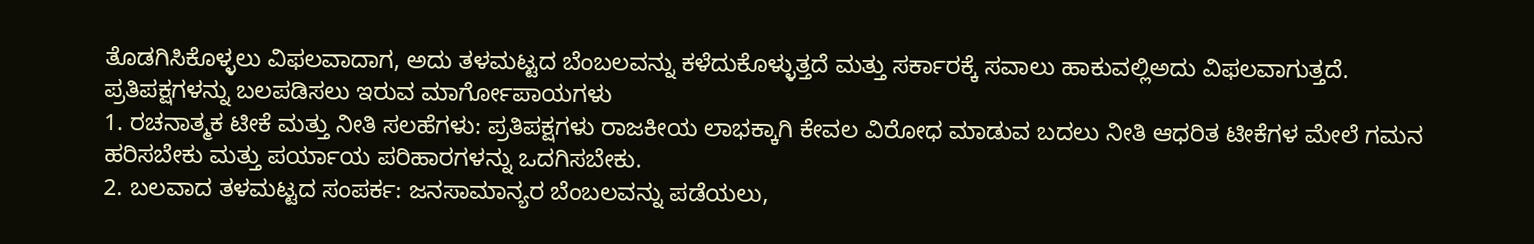ತೊಡಗಿಸಿಕೊಳ್ಳಲು ವಿಫಲವಾದಾಗ, ಅದು ತಳಮಟ್ಟದ ಬೆಂಬಲವನ್ನು ಕಳೆದುಕೊಳ್ಳುತ್ತದೆ ಮತ್ತು ಸರ್ಕಾರಕ್ಕೆ ಸವಾಲು ಹಾಕುವಲ್ಲಿಅದು ವಿಫಲವಾಗುತ್ತದೆ.
ಪ್ರತಿಪಕ್ಷಗಳನ್ನು ಬಲಪಡಿಸಲು ಇರುವ ಮಾರ್ಗೋಪಾಯಗಳು
1. ರಚನಾತ್ಮಕ ಟೀಕೆ ಮತ್ತು ನೀತಿ ಸಲಹೆಗಳು: ಪ್ರತಿಪಕ್ಷಗಳು ರಾಜಕೀಯ ಲಾಭಕ್ಕಾಗಿ ಕೇವಲ ವಿರೋಧ ಮಾಡುವ ಬದಲು ನೀತಿ ಆಧರಿತ ಟೀಕೆಗಳ ಮೇಲೆ ಗಮನ ಹರಿಸಬೇಕು ಮತ್ತು ಪರ್ಯಾಯ ಪರಿಹಾರಗಳನ್ನು ಒದಗಿಸಬೇಕು.
2. ಬಲವಾದ ತಳಮಟ್ಟದ ಸಂಪರ್ಕ: ಜನಸಾಮಾನ್ಯರ ಬೆಂಬಲವನ್ನು ಪಡೆಯಲು,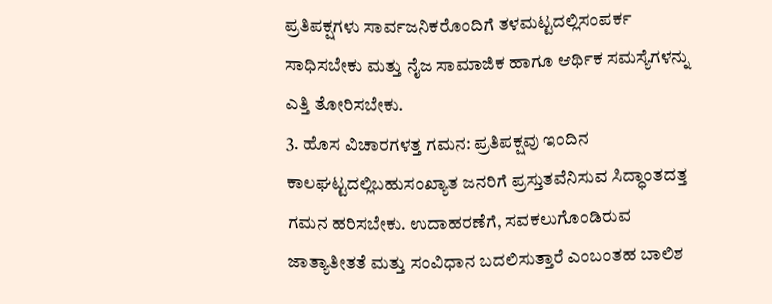ಪ್ರತಿಪಕ್ಷಗಳು ಸಾರ್ವಜನಿಕರೊಂದಿಗೆ ತಳಮಟ್ಟದಲ್ಲಿಸಂಪರ್ಕ ಸಾಧಿಸಬೇಕು ಮತ್ತು ನೈಜ ಸಾಮಾಜಿಕ ಹಾಗೂ ಆರ್ಥಿಕ ಸಮಸ್ಯೆಗಳನ್ನು ಎತ್ತಿ ತೋರಿಸಬೇಕು.
3. ಹೊಸ ವಿಚಾರಗಳತ್ತ ಗಮನ: ಪ್ರತಿಪಕ್ಷವು ಇಂದಿನ ಕಾಲಘಟ್ಟದಲ್ಲಿಬಹುಸಂಖ್ಯಾತ ಜನರಿಗೆ ಪ್ರಸ್ತುತವೆನಿಸುವ ಸಿದ್ಧಾಂತದತ್ತ ಗಮನ ಹರಿಸಬೇಕು. ಉದಾಹರಣೆಗೆ, ಸವಕಲುಗೊಂಡಿರುವ ಜಾತ್ಯಾತೀತತೆ ಮತ್ತು ಸಂವಿಧಾನ ಬದಲಿಸುತ್ತಾರೆ ಎಂಬಂತಹ ಬಾಲಿಶ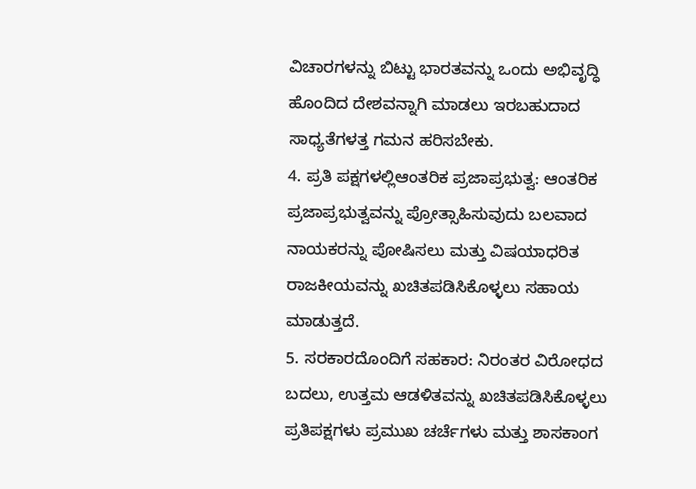ವಿಚಾರಗಳನ್ನು ಬಿಟ್ಟು ಭಾರತವನ್ನು ಒಂದು ಅಭಿವೃದ್ಧಿ ಹೊಂದಿದ ದೇಶವನ್ನಾಗಿ ಮಾಡಲು ಇರಬಹುದಾದ ಸಾಧ್ಯತೆಗಳತ್ತ ಗಮನ ಹರಿಸಬೇಕು.
4. ಪ್ರತಿ ಪಕ್ಷಗಳಲ್ಲಿಆಂತರಿಕ ಪ್ರಜಾಪ್ರಭುತ್ವ: ಆಂತರಿಕ ಪ್ರಜಾಪ್ರಭುತ್ವವನ್ನು ಪ್ರೋತ್ಸಾಹಿಸುವುದು ಬಲವಾದ ನಾಯಕರನ್ನು ಪೋಷಿಸಲು ಮತ್ತು ವಿಷಯಾಧರಿತ ರಾಜಕೀಯವನ್ನು ಖಚಿತಪಡಿಸಿಕೊಳ್ಳಲು ಸಹಾಯ ಮಾಡುತ್ತದೆ.
5. ಸರಕಾರದೊಂದಿಗೆ ಸಹಕಾರ: ನಿರಂತರ ವಿರೋಧದ ಬದಲು, ಉತ್ತಮ ಆಡಳಿತವನ್ನು ಖಚಿತಪಡಿಸಿಕೊಳ್ಳಲು ಪ್ರತಿಪಕ್ಷಗಳು ಪ್ರಮುಖ ಚರ್ಚೆಗಳು ಮತ್ತು ಶಾಸಕಾಂಗ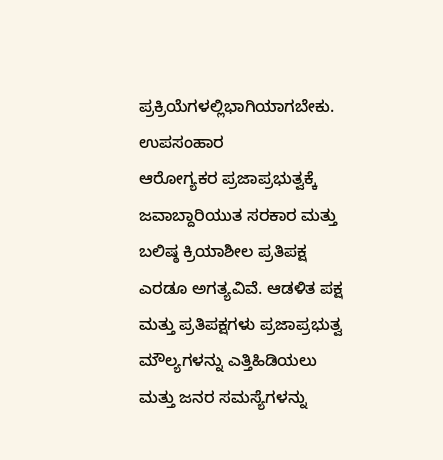ಪ್ರಕ್ರಿಯೆಗಳಲ್ಲಿಭಾಗಿಯಾಗಬೇಕು.
ಉಪಸಂಹಾರ
ಆರೋಗ್ಯಕರ ಪ್ರಜಾಪ್ರಭುತ್ವಕ್ಕೆ ಜವಾಬ್ದಾರಿಯುತ ಸರಕಾರ ಮತ್ತು ಬಲಿಷ್ಠ ಕ್ರಿಯಾಶೀಲ ಪ್ರತಿಪಕ್ಷ ಎರಡೂ ಅಗತ್ಯವಿವೆ. ಆಡಳಿತ ಪಕ್ಷ ಮತ್ತು ಪ್ರತಿಪಕ್ಷಗಳು ಪ್ರಜಾಪ್ರಭುತ್ವ ಮೌಲ್ಯಗಳನ್ನು ಎತ್ತಿಹಿಡಿಯಲು ಮತ್ತು ಜನರ ಸಮಸ್ಯೆಗಳನ್ನು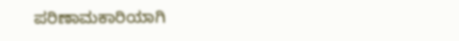ಪರಿಣಾಮಕಾರಿಯಾಗಿ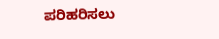ಪರಿಹರಿಸಲು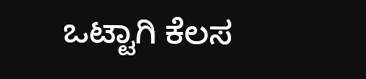ಒಟ್ಟಾಗಿ ಕೆಲಸ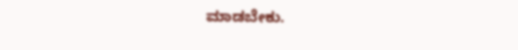ಮಾಡಬೇಕು.